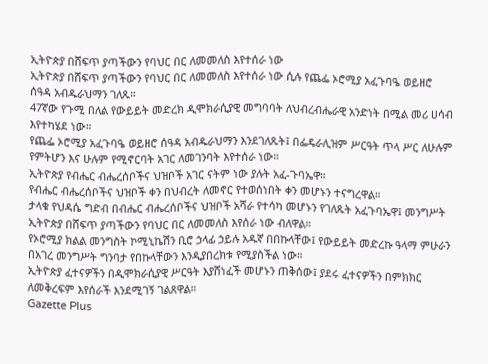ኢትዮጵያ በሸፍጥ ያጣችውን የባህር በር ለመመለስ እየተሰራ ነው
ኢትዮጵያ በሸፍጥ ያጣችውን የባህር በር ለመመለስ እየተሰራ ነው ሲሉ የጨፌ ኦሮሚያ አፈጉባዔ ወይዘሮ ሰዓዳ አብዱራህማን ገለጹ።
47ኛው የጉሚ በለል የውይይት መድረክ ዲሞክራሲያዊ መግባባት ለህብረብሔራዊ አንድነት በሚል መሪ ሀሳብ እየተካሄደ ነው።
የጨፌ ኦሮሚያ አፈጉባዔ ወይዘሮ ሰዓዳ አብዱራህማን እንደገለጹት፤ በፌዴራሊዝም ሥርዓት ጥላ ሥር ለሁሉም የምትሆን እና ሁሉም የሚኖርባት አገር ለመገንባት እየተሰራ ነው።
ኢትዮጵያ የብሔር ብሔረሰቦችና ህዝቦች አገር ናትም ነው ያሉት አፈ-ጉባኤዋ።
የብሔር ብሔረሰቦችና ህዝቦች ቀን በህብረት ለመኖር የተወሰነበት ቀን መሆኑን ተናግረዋል።
ታላቁ የህዳሴ ግድብ በብሔር ብሔረሰቦችና ህዝቦች አሻራ የተሳካ መሆኑን የገለጹት አፈጉባኤዋ፤ መንግሥት ኢትዮጵያ በሸፍጥ ያጣችውን የባህር በር ለመመለስ እየሰራ ነው ብለዋል።
የኦሮሚያ ክልል መንግስት ኮሚኒኬሽን ቢሮ ኃላፊ ኃይሉ አዱኛ በበኩላቸው፤ የውይይት መድረኩ ዓላማ ምሁራን በአገረ መንግሥት ግንባታ የበኩላቸውን እንዲያበረክቱ የሚያስችል ነው።
ኢትዮጵያ ፈተናዎችን በዲሞክራሲያዊ ሥርዓት እያሸነፈች መሆኑን ጠቅሰው፤ ያደሩ ፈተናዎችን በምክክር ለመቅረፍም እየሰራች እንደሚገኝ ገልጸዋል።
Gazette Plus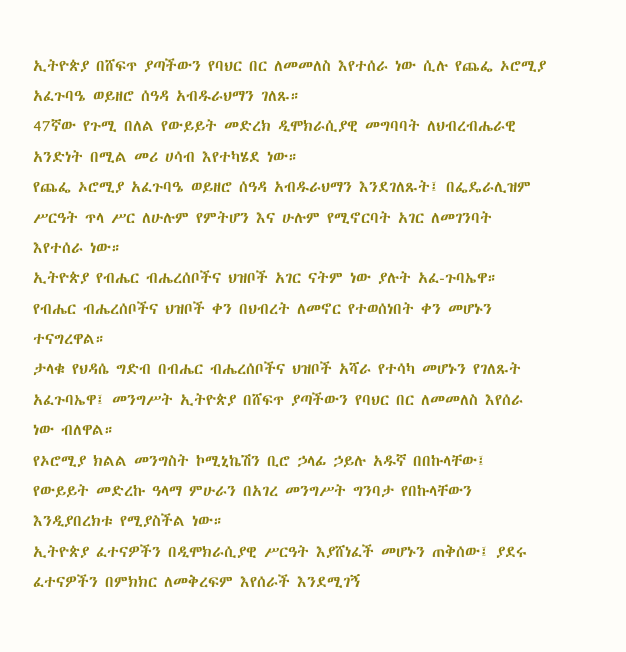ኢትዮጵያ በሸፍጥ ያጣችውን የባህር በር ለመመለስ እየተሰራ ነው ሲሉ የጨፌ ኦሮሚያ አፈጉባዔ ወይዘሮ ሰዓዳ አብዱራህማን ገለጹ።
47ኛው የጉሚ በለል የውይይት መድረክ ዲሞክራሲያዊ መግባባት ለህብረብሔራዊ አንድነት በሚል መሪ ሀሳብ እየተካሄደ ነው።
የጨፌ ኦሮሚያ አፈጉባዔ ወይዘሮ ሰዓዳ አብዱራህማን እንደገለጹት፤ በፌዴራሊዝም ሥርዓት ጥላ ሥር ለሁሉም የምትሆን እና ሁሉም የሚኖርባት አገር ለመገንባት እየተሰራ ነው።
ኢትዮጵያ የብሔር ብሔረሰቦችና ህዝቦች አገር ናትም ነው ያሉት አፈ-ጉባኤዋ።
የብሔር ብሔረሰቦችና ህዝቦች ቀን በህብረት ለመኖር የተወሰነበት ቀን መሆኑን ተናግረዋል።
ታላቁ የህዳሴ ግድብ በብሔር ብሔረሰቦችና ህዝቦች አሻራ የተሳካ መሆኑን የገለጹት አፈጉባኤዋ፤ መንግሥት ኢትዮጵያ በሸፍጥ ያጣችውን የባህር በር ለመመለስ እየሰራ ነው ብለዋል።
የኦሮሚያ ክልል መንግስት ኮሚኒኬሽን ቢሮ ኃላፊ ኃይሉ አዱኛ በበኩላቸው፤ የውይይት መድረኩ ዓላማ ምሁራን በአገረ መንግሥት ግንባታ የበኩላቸውን እንዲያበረክቱ የሚያስችል ነው።
ኢትዮጵያ ፈተናዎችን በዲሞክራሲያዊ ሥርዓት እያሸነፈች መሆኑን ጠቅሰው፤ ያደሩ ፈተናዎችን በምክክር ለመቅረፍም እየሰራች እንደሚገኝ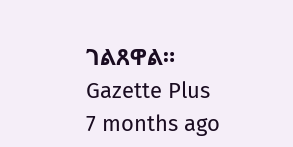ገልጸዋል።
Gazette Plus
7 months ago